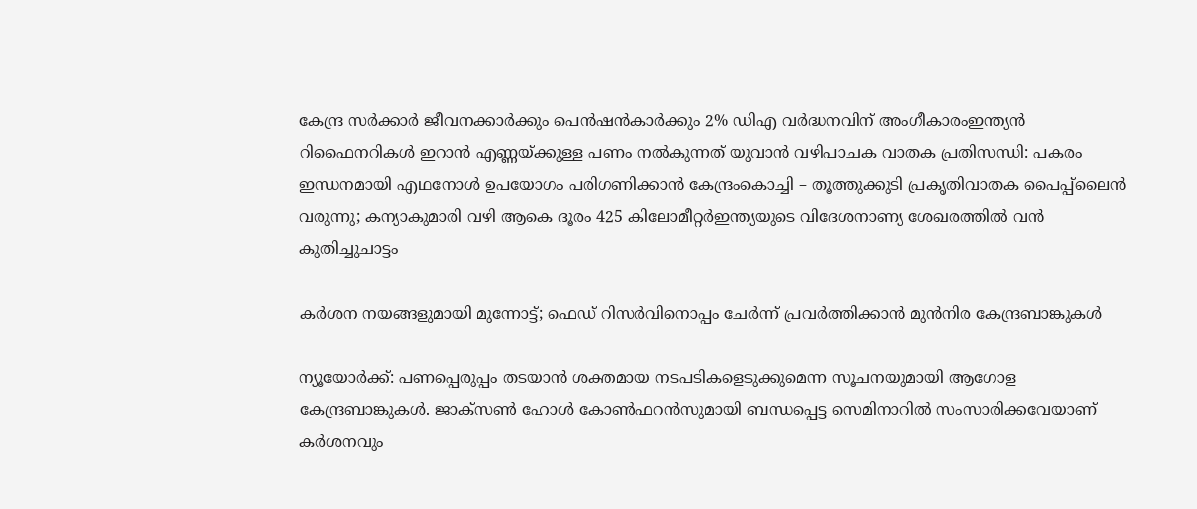കേന്ദ്ര സർക്കാർ ജീവനക്കാർക്കും പെൻഷൻകാർക്കും 2% ഡിഎ വർദ്ധനവിന് അംഗീകാരംഇന്ത്യൻ റിഫൈനറികൾ ഇറാൻ എണ്ണയ്ക്കുള്ള പണം നൽകുന്നത് യുവാൻ വഴിപാചക വാതക പ്രതിസന്ധി: പകരം ഇന്ധനമായി എഥനോൾ ഉപയോഗം പരിഗണിക്കാൻ കേന്ദ്രംകൊച്ചി – തൂത്തുക്കുടി പ്രകൃതിവാതക പൈപ്പ്‍ലൈൻ വരുന്നു; കന്യാകുമാരി വഴി ആകെ ദൂരം 425 കിലോമീറ്റർഇന്ത്യയുടെ വിദേശനാണ്യ ശേഖരത്തില്‍ വന്‍ കുതിച്ചുചാട്ടം

കര്‍ശന നയങ്ങളുമായി മുന്നോട്ട്; ഫെഡ് റിസര്‍വിനൊപ്പം ചേര്‍ന്ന് പ്രവര്‍ത്തിക്കാന്‍ മുന്‍നിര കേന്ദ്രബാങ്കുകള്‍

ന്യൂയോര്‍ക്ക്: പണപ്പെരുപ്പം തടയാന്‍ ശക്തമായ നടപടികളെടുക്കുമെന്ന സൂചനയുമായി ആഗോള കേന്ദ്രബാങ്കുകള്‍. ജാക്‌സണ്‍ ഹോള്‍ കോണ്‍ഫറന്‍സുമായി ബന്ധപ്പെട്ട സെമിനാറില്‍ സംസാരിക്കവേയാണ് കര്‍ശനവും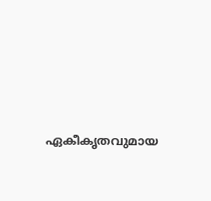ഏകീകൃതവുമായ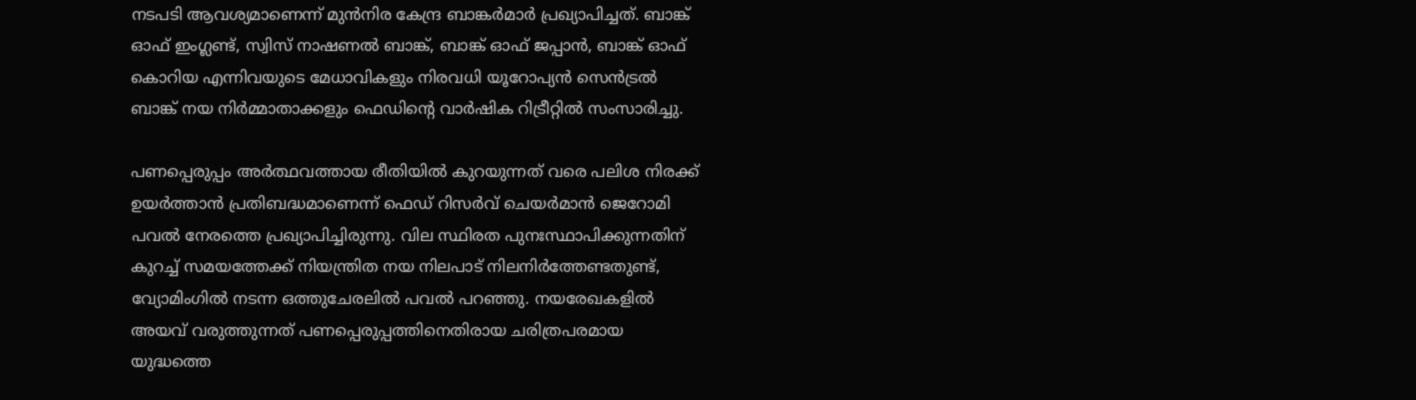നടപടി ആവശ്യമാണെന്ന് മുന്‍നിര കേന്ദ്ര ബാങ്കര്‍മാര്‍ പ്രഖ്യാപിച്ചത്. ബാങ്ക് ഓഫ് ഇംഗ്ലണ്ട്, സ്വിസ് നാഷണല്‍ ബാങ്ക്, ബാങ്ക് ഓഫ് ജപ്പാന്‍, ബാങ്ക് ഓഫ് കൊറിയ എന്നിവയുടെ മേധാവികളും നിരവധി യൂറോപ്യന്‍ സെന്‍ട്രല്‍ ബാങ്ക് നയ നിര്‍മ്മാതാക്കളും ഫെഡിന്റെ വാര്‍ഷിക റിട്രീറ്റില്‍ സംസാരിച്ചു.

പണപ്പെരുപ്പം അര്‍ത്ഥവത്തായ രീതിയില്‍ കുറയുന്നത് വരെ പലിശ നിരക്ക് ഉയര്‍ത്താന്‍ പ്രതിബദ്ധമാണെന്ന് ഫെഡ് റിസര്‍വ് ചെയര്‍മാന്‍ ജെറോമി പവല്‍ നേരത്തെ പ്രഖ്യാപിച്ചിരുന്നു. വില സ്ഥിരത പുനഃസ്ഥാപിക്കുന്നതിന് കുറച്ച് സമയത്തേക്ക് നിയന്ത്രിത നയ നിലപാട് നിലനിര്‍ത്തേണ്ടതുണ്ട്, വ്യോമിംഗില്‍ നടന്ന ഒത്തുചേരലില്‍ പവല്‍ പറഞ്ഞു. നയരേഖകളില്‍ അയവ് വരുത്തുന്നത് പണപ്പെരുപ്പത്തിനെതിരായ ചരിത്രപരമായ യുദ്ധത്തെ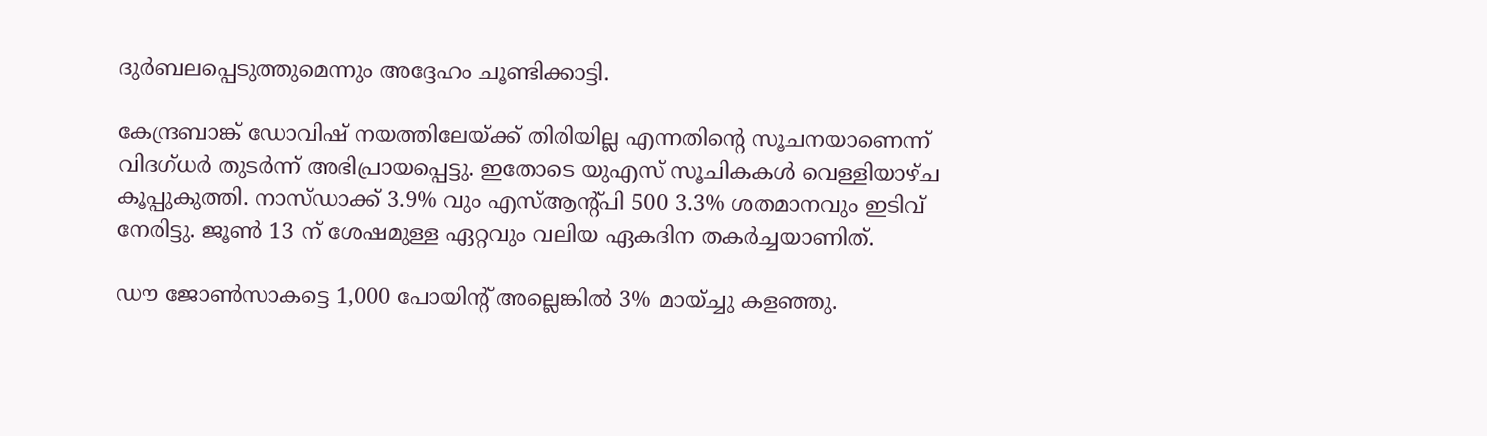ദുര്‍ബലപ്പെടുത്തുമെന്നും അദ്ദേഹം ചൂണ്ടിക്കാട്ടി.

കേന്ദ്രബാങ്ക് ഡോവിഷ് നയത്തിലേയ്ക്ക് തിരിയില്ല എന്നതിന്റെ സൂചനയാണെന്ന് വിദഗ്ധര്‍ തുടര്‍ന്ന് അഭിപ്രായപ്പെട്ടു. ഇതോടെ യുഎസ് സൂചികകള്‍ വെള്ളിയാഴ്ച കൂപ്പുകുത്തി. നാസ്ഡാക്ക് 3.9% വും എസ്ആന്റ്പി 500 3.3% ശതമാനവും ഇടിവ് നേരിട്ടു. ജൂണ്‍ 13 ന് ശേഷമുള്ള ഏറ്റവും വലിയ ഏകദിന തകര്‍ച്ചയാണിത്.

ഡൗ ജോണ്‍സാകട്ടെ 1,000 പോയിന്റ് അല്ലെങ്കില്‍ 3% മായ്ച്ചു കളഞ്ഞു.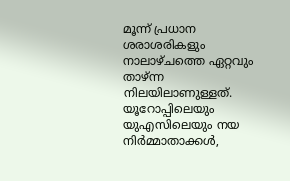മൂന്ന് പ്രധാന ശരാശരികളും നാലാഴ്ചത്തെ ഏറ്റവും താഴ്ന്ന നിലയിലാണുള്ളത്. യൂറോപ്പിലെയും യുഎസിലെയും നയ നിര്‍മ്മാതാക്കള്‍,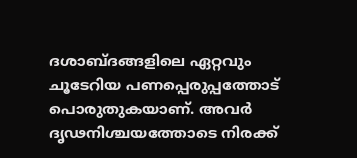ദശാബ്ദങ്ങളിലെ ഏറ്റവും ചൂടേറിയ പണപ്പെരുപ്പത്തോട് പൊരുതുകയാണ്. അവര്‍ ദൃഢനിശ്ചയത്തോടെ നിരക്ക്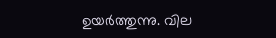ഉയര്‍ത്തുന്നു. വില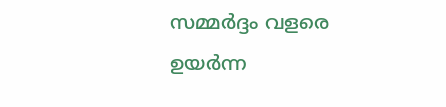സമ്മര്‍ദ്ദം വളരെ ഉയര്‍ന്ന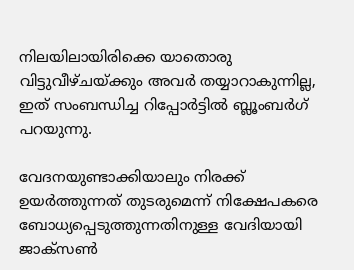നിലയിലായിരിക്കെ യാതൊരു വിട്ടുവീഴ്ചയ്ക്കും അവര്‍ തയ്യാറാകുന്നില്ല, ഇത് സംബന്ധിച്ച റിപ്പോര്‍ട്ടില്‍ ബ്ലൂംബര്‍ഗ് പറയുന്നു.

വേദനയുണ്ടാക്കിയാലും നിരക്ക് ഉയര്‍ത്തുന്നത് തുടരുമെന്ന് നിക്ഷേപകരെ ബോധ്യപ്പെടുത്തുന്നതിനുള്ള വേദിയായി ജാക്‌സണ്‍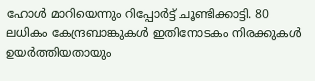ഹോള്‍ മാറിയെന്നും റിപ്പോര്‍ട്ട് ചൂണ്ടിക്കാട്ടി. 80 ലധികം കേന്ദ്രബാങ്കുകള്‍ ഇതിനോടകം നിരക്കുകള്‍ ഉയര്‍ത്തിയതായും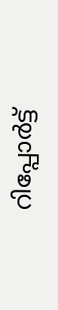റിപ്പോര്‍ട്ട്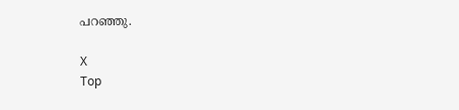പറഞ്ഞു.

X
Top